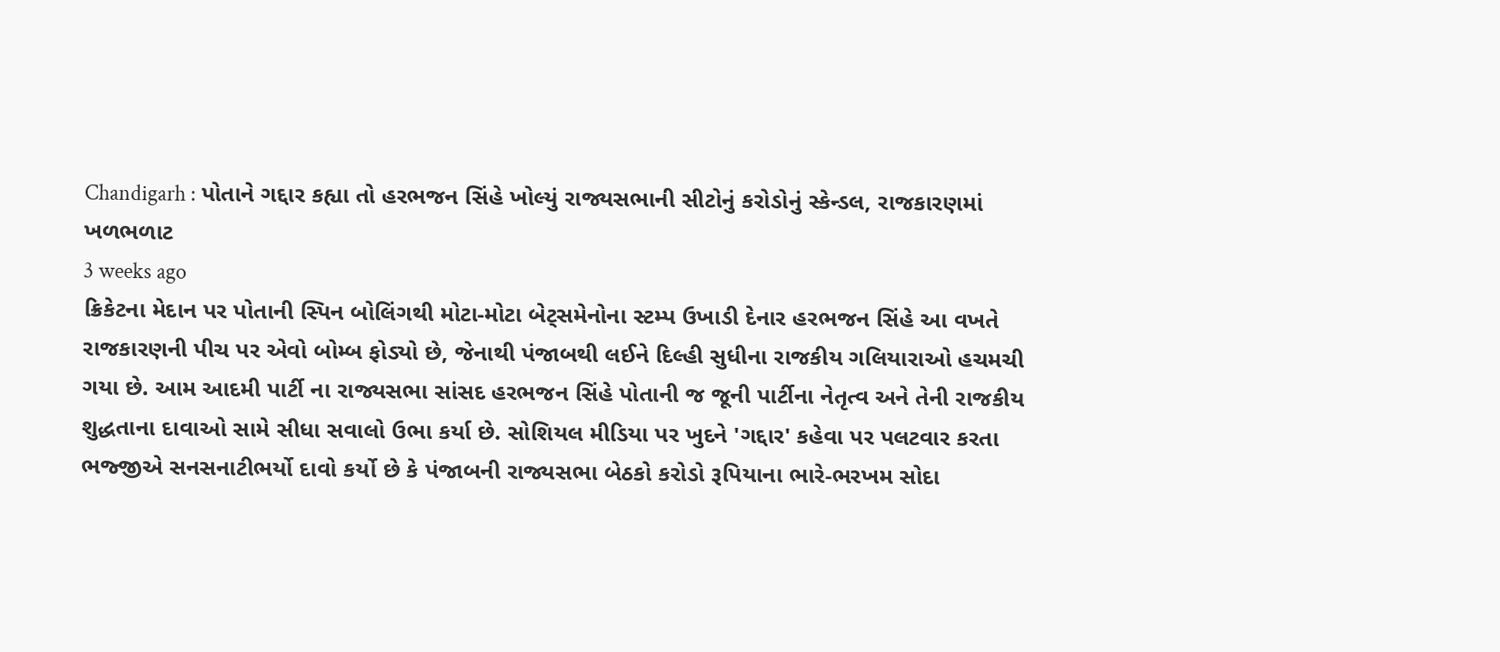Chandigarh : પોતાને ગદ્દાર કહ્યા તો હરભજન સિંહે ખોલ્યું રાજ્યસભાની સીટોનું કરોડોનું સ્કેન્ડલ, રાજકારણમાં ખળભળાટ
3 weeks ago
ક્રિકેટના મેદાન પર પોતાની સ્પિન બોલિંગથી મોટા-મોટા બેટ્સમેનોના સ્ટમ્પ ઉખાડી દેનાર હરભજન સિંહે આ વખતે રાજકારણની પીચ પર એવો બોમ્બ ફોડ્યો છે, જેનાથી પંજાબથી લઈને દિલ્હી સુધીના રાજકીય ગલિયારાઓ હચમચી ગયા છે. આમ આદમી પાર્ટી ના રાજ્યસભા સાંસદ હરભજન સિંહે પોતાની જ જૂની પાર્ટીના નેતૃત્વ અને તેની રાજકીય શુદ્ધતાના દાવાઓ સામે સીધા સવાલો ઉભા કર્યા છે. સોશિયલ મીડિયા પર ખુદને 'ગદ્દાર' કહેવા પર પલટવાર કરતા ભજ્જીએ સનસનાટીભર્યો દાવો કર્યો છે કે પંજાબની રાજ્યસભા બેઠકો કરોડો રૂપિયાના ભારે-ભરખમ સોદા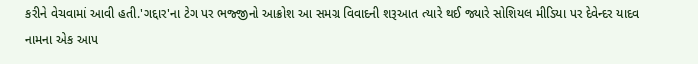કરીને વેચવામાં આવી હતી.'ગદ્દાર'ના ટેગ પર ભજ્જીનો આક્રોશ આ સમગ્ર વિવાદની શરૂઆત ત્યારે થઈ જ્યારે સોશિયલ મીડિયા પર દેવેન્દર યાદવ નામના એક આપ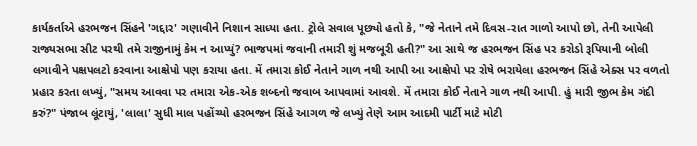કાર્યકર્તાએ હરભજન સિંહને 'ગદ્દાર' ગણાવીને નિશાન સાધ્યા હતા. ટ્રોલે સવાલ પૂછ્યો હતો કે, "જે નેતાને તમે દિવસ-રાત ગાળો આપો છો, તેની આપેલી રાજ્યસભા સીટ પરથી તમે રાજીનામું કેમ ન આપ્યું? ભાજપમાં જવાની તમારી શું મજબૂરી હતી?" આ સાથે જ હરભજન સિંહ પર કરોડો રૂપિયાની બોલી લગાવીને પક્ષપલટો કરવાના આક્ષેપો પણ કરાયા હતા. મેં તમારા કોઈ નેતાને ગાળ નથી આપી આ આક્ષેપો પર રોષે ભરાયેલા હરભજન સિંહે એક્સ પર વળતો પ્રહાર કરતા લખ્યું, "સમય આવવા પર તમારા એક-એક શબ્દનો જવાબ આપવામાં આવશે. મેં તમારા કોઈ નેતાને ગાળ નથી આપી. હું મારી જીભ કેમ ગંદી કરું?" પંજાબ લૂંટાયું, 'લાલા' સુધી માલ પહોંચ્યો હરભજન સિંહે આગળ જે લખ્યું તેણે આમ આદમી પાર્ટી માટે મોટી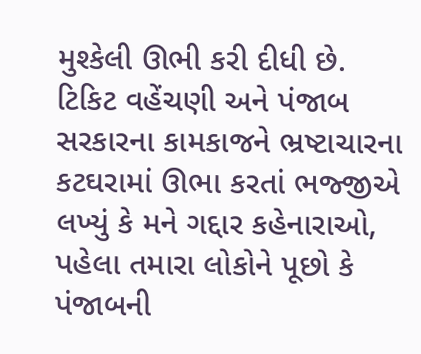મુશ્કેલી ઊભી કરી દીધી છે. ટિકિટ વહેંચણી અને પંજાબ સરકારના કામકાજને ભ્રષ્ટાચારના કટઘરામાં ઊભા કરતાં ભજ્જીએ લખ્યું કે મને ગદ્દાર કહેનારાઓ, પહેલા તમારા લોકોને પૂછો કે પંજાબની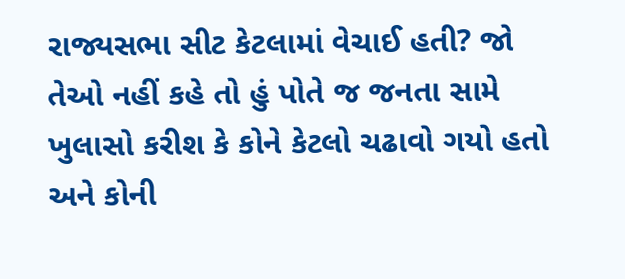રાજ્યસભા સીટ કેટલામાં વેચાઈ હતી? જો તેઓ નહીં કહે તો હું પોતે જ જનતા સામે ખુલાસો કરીશ કે કોને કેટલો ચઢાવો ગયો હતો અને કોની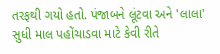તરફથી ગયો હતો. પંજાબને લૂંટવા અને 'લાલા' સુધી માલ પહોંચાડવા માટે કેવી રીતે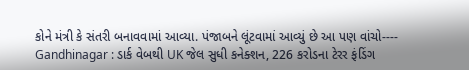કોને મંત્રી કે સંતરી બનાવવામાં આવ્યા. પંજાબને લૂંટવામાં આવ્યું છે આ પણ વાંચો---- Gandhinagar : ડાર્ક વેબથી UK જેલ સુધી કનેક્શન, 226 કરોડના ટેરર ફંડિંગ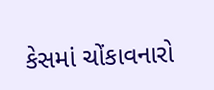કેસમાં ચોંકાવનારો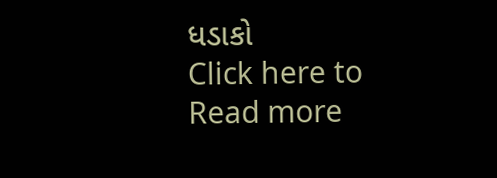ધડાકો
Click here to Read more